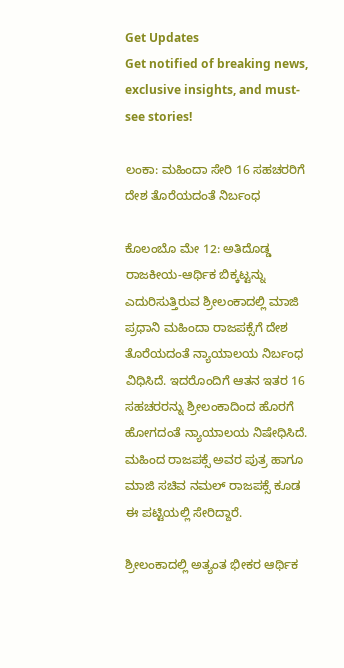Get Updates
Get notified of breaking news, exclusive insights, and must-see stories!

ಲಂಕಾ: ಮಹಿಂದಾ ಸೇರಿ 16 ಸಹಚರರಿಗೆ ದೇಶ ತೊರೆಯದಂತೆ ನಿರ್ಬಂಧ

ಕೊಲಂಬೊ ಮೇ 12: ಅತಿದೊಡ್ಡ ರಾಜಕೀಯ-ಆರ್ಥಿಕ ಬಿಕ್ಕಟ್ಟನ್ನು ಎದುರಿಸುತ್ತಿರುವ ಶ್ರೀಲಂಕಾದಲ್ಲಿ ಮಾಜಿ ಪ್ರಧಾನಿ ಮಹಿಂದಾ ರಾಜಪಕ್ಸೆಗೆ ದೇಶ ತೊರೆಯದಂತೆ ನ್ಯಾಯಾಲಯ ನಿರ್ಬಂಧ ವಿಧಿಸಿದೆ. ಇದರೊಂದಿಗೆ ಆತನ ಇತರ 16 ಸಹಚರರನ್ನು ಶ್ರೀಲಂಕಾದಿಂದ ಹೊರಗೆ ಹೋಗದಂತೆ ನ್ಯಾಯಾಲಯ ನಿಷೇಧಿಸಿದೆ. ಮಹಿಂದ ರಾಜಪಕ್ಸೆ ಅವರ ಪುತ್ರ ಹಾಗೂ ಮಾಜಿ ಸಚಿವ ನಮಲ್ ರಾಜಪಕ್ಸೆ ಕೂಡ ಈ ಪಟ್ಟಿಯಲ್ಲಿ ಸೇರಿದ್ದಾರೆ.

ಶ್ರೀಲಂಕಾದಲ್ಲಿ ಅತ್ಯಂತ ಭೀಕರ ಆರ್ಥಿಕ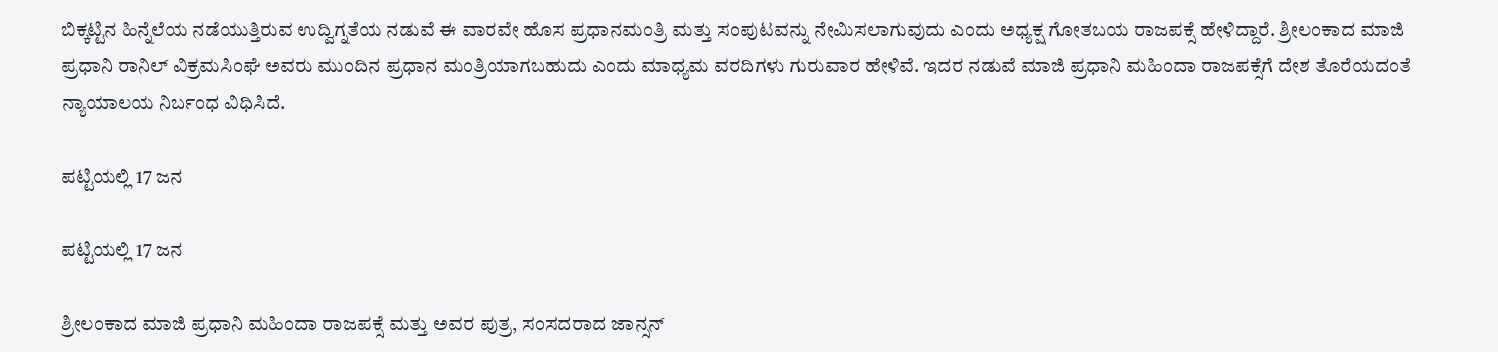ಬಿಕ್ಕಟ್ಟಿನ ಹಿನ್ನೆಲೆಯ ನಡೆಯುತ್ತಿರುವ ಉದ್ವಿಗ್ನತೆಯ ನಡುವೆ ಈ ವಾರವೇ ಹೊಸ ಪ್ರಧಾನಮಂತ್ರಿ ಮತ್ತು ಸಂಪುಟವನ್ನು ನೇಮಿಸಲಾಗುವುದು ಎಂದು ಅಧ್ಯಕ್ಷ ಗೋತಬಯ ರಾಜಪಕ್ಸೆ ಹೇಳಿದ್ದಾರೆ. ಶ್ರೀಲಂಕಾದ ಮಾಜಿ ಪ್ರಧಾನಿ ರಾನಿಲ್ ವಿಕ್ರಮಸಿಂಘೆ ಅವರು ಮುಂದಿನ ಪ್ರಧಾನ ಮಂತ್ರಿಯಾಗಬಹುದು ಎಂದು ಮಾಧ್ಯಮ ವರದಿಗಳು ಗುರುವಾರ ಹೇಳಿವೆ. ಇದರ ನಡುವೆ ಮಾಜಿ ಪ್ರಧಾನಿ ಮಹಿಂದಾ ರಾಜಪಕ್ಸೆಗೆ ದೇಶ ತೊರೆಯದಂತೆ ನ್ಯಾಯಾಲಯ ನಿರ್ಬಂಧ ವಿಧಿಸಿದೆ.

ಪಟ್ಟಿಯಲ್ಲಿ 17 ಜನ

ಪಟ್ಟಿಯಲ್ಲಿ 17 ಜನ

ಶ್ರೀಲಂಕಾದ ಮಾಜಿ ಪ್ರಧಾನಿ ಮಹಿಂದಾ ರಾಜಪಕ್ಸೆ ಮತ್ತು ಅವರ ಪುತ್ರ, ಸಂಸದರಾದ ಜಾನ್ಸನ್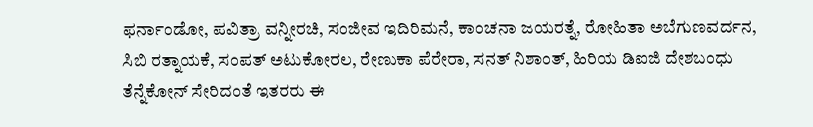ಫರ್ನಾಂಡೋ, ಪವಿತ್ರಾ ವನ್ನೀರಚಿ, ಸಂಜೀವ ಇದಿರಿಮನೆ, ಕಾಂಚನಾ ಜಯರತ್ನೆ, ರೋಹಿತಾ ಅಬೆಗುಣವರ್ದನ, ಸಿಬಿ ರತ್ನಾಯಕೆ, ಸಂಪತ್ ಅಟುಕೋರಲ, ರೇಣುಕಾ ಪೆರೇರಾ, ಸನತ್ ನಿಶಾಂತ್, ಹಿರಿಯ ಡಿಐಜಿ ದೇಶಬಂಧು ತೆನ್ನೆಕೋನ್ ಸೇರಿದಂತೆ ಇತರರು ಈ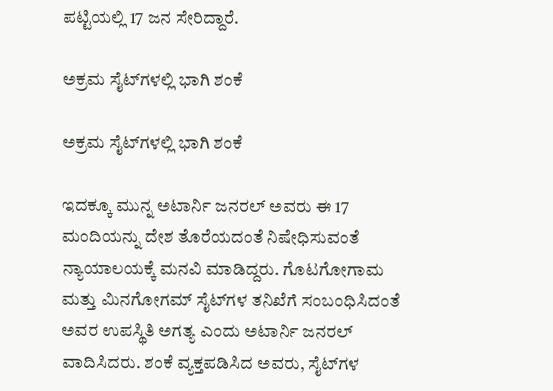ಪಟ್ಟಿಯಲ್ಲಿ 17 ಜನ ಸೇರಿದ್ದಾರೆ.

ಅಕ್ರಮ ಸೈಟ್‌ಗಳಲ್ಲಿ ಭಾಗಿ ಶಂಕೆ

ಅಕ್ರಮ ಸೈಟ್‌ಗಳಲ್ಲಿ ಭಾಗಿ ಶಂಕೆ

ಇದಕ್ಕೂ ಮುನ್ನ ಅಟಾರ್ನಿ ಜನರಲ್ ಅವರು ಈ 17 ಮಂದಿಯನ್ನು ದೇಶ ತೊರೆಯದಂತೆ ನಿಷೇಧಿಸುವಂತೆ ನ್ಯಾಯಾಲಯಕ್ಕೆ ಮನವಿ ಮಾಡಿದ್ದರು. ಗೊಟಗೋಗಾಮ ಮತ್ತು ಮಿನಗೋಗಮ್ ಸೈಟ್‌ಗಳ ತನಿಖೆಗೆ ಸಂಬಂಧಿಸಿದಂತೆ ಅವರ ಉಪಸ್ಥಿತಿ ಅಗತ್ಯ ಎಂದು ಅಟಾರ್ನಿ ಜನರಲ್ ವಾದಿಸಿದರು. ಶಂಕೆ ವ್ಯಕ್ತಪಡಿಸಿದ ಅವರು, ಸೈಟ್‌ಗಳ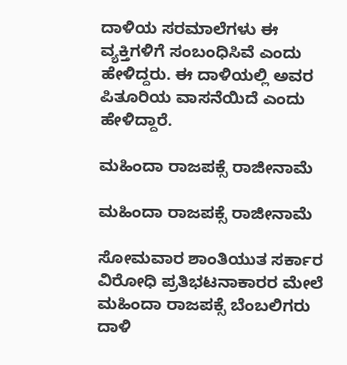ದಾಳಿಯ ಸರಮಾಲೆಗಳು ಈ ವ್ಯಕ್ತಿಗಳಿಗೆ ಸಂಬಂಧಿಸಿವೆ ಎಂದು ಹೇಳಿದ್ದರು. ಈ ದಾಳಿಯಲ್ಲಿ ಅವರ ಪಿತೂರಿಯ ವಾಸನೆಯಿದೆ ಎಂದು ಹೇಳಿದ್ದಾರೆ.

ಮಹಿಂದಾ ರಾಜಪಕ್ಸೆ ರಾಜೀನಾಮೆ

ಮಹಿಂದಾ ರಾಜಪಕ್ಸೆ ರಾಜೀನಾಮೆ

ಸೋಮವಾರ ಶಾಂತಿಯುತ ಸರ್ಕಾರ ವಿರೋಧಿ ಪ್ರತಿಭಟನಾಕಾರರ ಮೇಲೆ ಮಹಿಂದಾ ರಾಜಪಕ್ಸೆ ಬೆಂಬಲಿಗರು ದಾಳಿ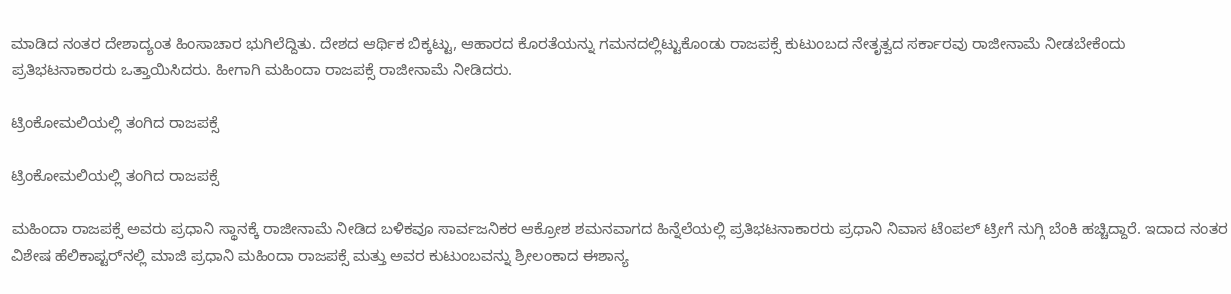ಮಾಡಿದ ನಂತರ ದೇಶಾದ್ಯಂತ ಹಿಂಸಾಚಾರ ಭುಗಿಲೆದ್ದಿತು. ದೇಶದ ಆರ್ಥಿಕ ಬಿಕ್ಕಟ್ಟು, ಆಹಾರದ ಕೊರತೆಯನ್ನು ಗಮನದಲ್ಲಿಟ್ಟುಕೊಂಡು ರಾಜಪಕ್ಸೆ ಕುಟುಂಬದ ನೇತೃತ್ವದ ಸರ್ಕಾರವು ರಾಜೀನಾಮೆ ನೀಡಬೇಕೆಂದು ಪ್ರತಿಭಟನಾಕಾರರು ಒತ್ತಾಯಿಸಿದರು. ಹೀಗಾಗಿ ಮಹಿಂದಾ ರಾಜಪಕ್ಸೆ ರಾಜೀನಾಮೆ ನೀಡಿದರು.

ಟ್ರಿಂಕೋಮಲಿಯಲ್ಲಿ ತಂಗಿದ ರಾಜಪಕ್ಸೆ

ಟ್ರಿಂಕೋಮಲಿಯಲ್ಲಿ ತಂಗಿದ ರಾಜಪಕ್ಸೆ

ಮಹಿಂದಾ ರಾಜಪಕ್ಸೆ ಅವರು ಪ್ರಧಾನಿ ಸ್ಥಾನಕ್ಕೆ ರಾಜೀನಾಮೆ ನೀಡಿದ ಬಳಿಕವೂ ಸಾರ್ವಜನಿಕರ ಆಕ್ರೋಶ ಶಮನವಾಗದ ಹಿನ್ನೆಲೆಯಲ್ಲಿ ಪ್ರತಿಭಟನಾಕಾರರು ಪ್ರಧಾನಿ ನಿವಾಸ ಟೆಂಪಲ್ ಟ್ರೀಗೆ ನುಗ್ಗಿ ಬೆಂಕಿ ಹಚ್ಚಿದ್ದಾರೆ. ಇದಾದ ನಂತರ ವಿಶೇಷ ಹೆಲಿಕಾಪ್ಟರ್‌ನಲ್ಲಿ ಮಾಜಿ ಪ್ರಧಾನಿ ಮಹಿಂದಾ ರಾಜಪಕ್ಸೆ ಮತ್ತು ಅವರ ಕುಟುಂಬವನ್ನು ಶ್ರೀಲಂಕಾದ ಈಶಾನ್ಯ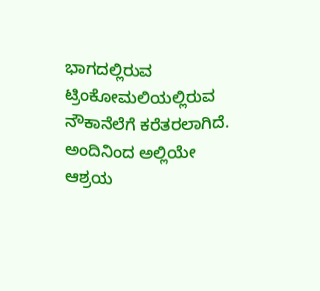ಭಾಗದಲ್ಲಿರುವ ಟ್ರಿಂಕೋಮಲಿಯಲ್ಲಿರುವ ನೌಕಾನೆಲೆಗೆ ಕರೆತರಲಾಗಿದೆ. ಅಂದಿನಿಂದ ಅಲ್ಲಿಯೇ ಆಶ್ರಯ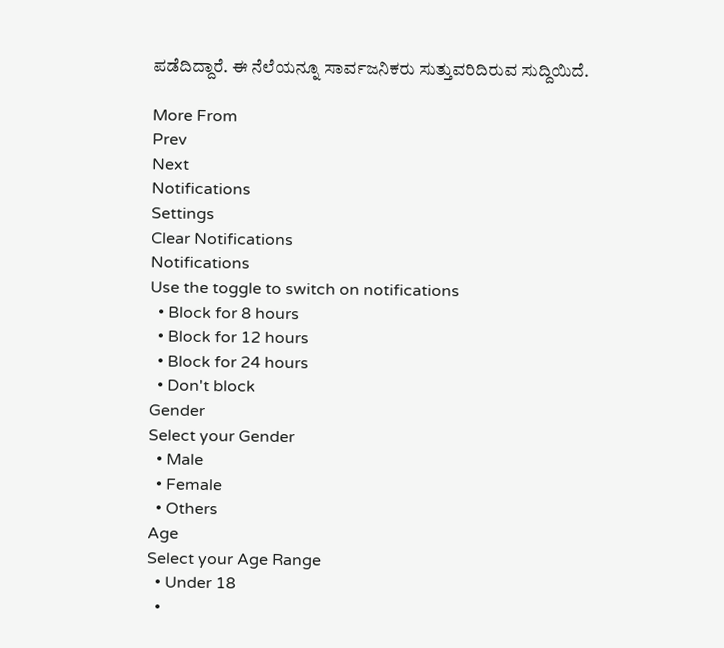ಪಡೆದಿದ್ದಾರೆ. ಈ ನೆಲೆಯನ್ನೂ ಸಾರ್ವಜನಿಕರು ಸುತ್ತುವರಿದಿರುವ ಸುದ್ದಿಯಿದೆ.

More From
Prev
Next
Notifications
Settings
Clear Notifications
Notifications
Use the toggle to switch on notifications
  • Block for 8 hours
  • Block for 12 hours
  • Block for 24 hours
  • Don't block
Gender
Select your Gender
  • Male
  • Female
  • Others
Age
Select your Age Range
  • Under 18
  •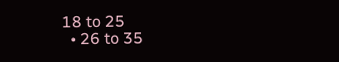18 to 25
  • 26 to 35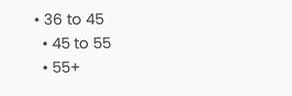• 36 to 45
  • 45 to 55
  • 55+